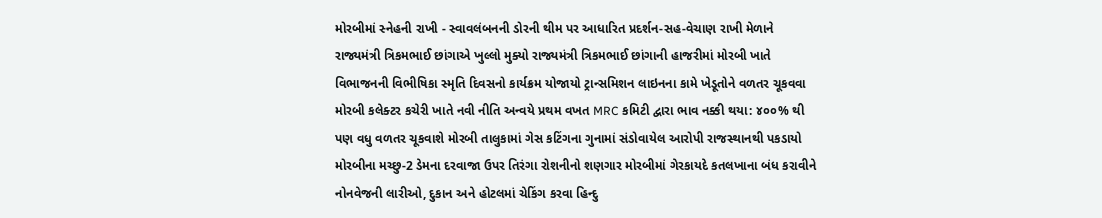મોરબીમાં સ્નેહની રાખી - સ્વાવલંબનની ડોરની થીમ પર આધારિત પ્રદર્શન-સહ-વેચાણ રાખી મેળાને રાજ્યમંત્રી ત્રિકમભાઈ છાંગાએ ખુલ્લો મુક્યો રાજ્યમંત્રી ત્રિકમભાઈ છાંગાની હાજરીમાં મોરબી ખાતે વિભાજનની વિભીષિકા સ્મૃતિ દિવસનો કાર્યક્રમ યોજાયો ટ્રાન્સમિશન લાઇનના કામે ખેડૂતોને વળતર ચૂકવવા મોરબી કલેક્ટર કચેરી ખાતે નવી નીતિ અન્વયે પ્રથમ વખત MRC કમિટી દ્વારા ભાવ નક્કી થયા: ૪૦૦% થી પણ વધુ વળતર ચૂકવાશે મોરબી તાલુકામાં ગેસ કટિંગના ગુનામાં સંડોવાયેલ આરોપી રાજસ્થાનથી પકડાયો મોરબીના મચ્છુ-2 ડેમના દરવાજા ઉપર તિરંગા રોશનીનો શણગાર મોરબીમાં ગેરકાયદે કતલખાના બંધ કરાવીને નોનવેજની લારીઓ, દુકાન અને હોટલમાં ચેકિંગ કરવા હિન્દુ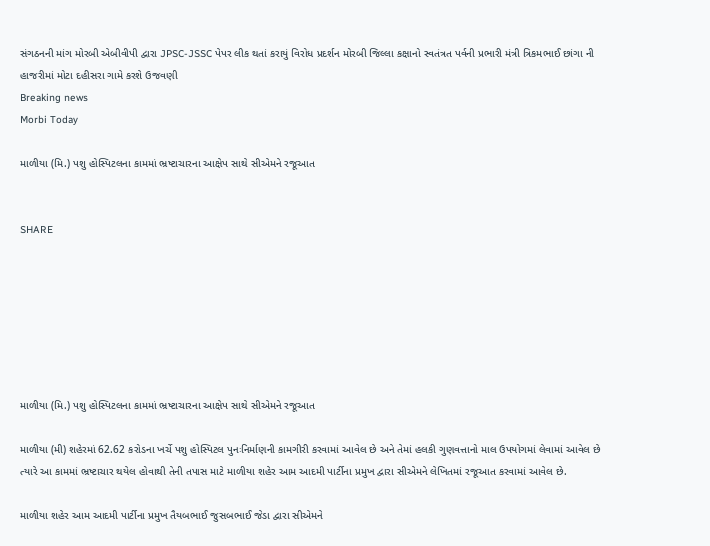સંગઠનની માંગ મોરબી એબીવીપી દ્વારા JPSC-JSSC પેપર લીક થતાં કરાયું વિરોધ પ્રદર્શન મોરબી જિલ્લા કક્ષાનો સ્વતંત્રત પર્વની પ્રભારી મંત્રી ત્રિકમભાઈ છાંગા ની હાજરીમાં મોટા દહીસરા ગામે કરશે ઉજવણી
Breaking news
Morbi Today

માળીયા (મિ.) પશુ હોસ્પિટલના કામમાં ભ્રષ્ટાચારના આક્ષેપ સાથે સીએમને રજૂઆત


SHARE







માળીયા (મિ.) પશુ હોસ્પિટલના કામમાં ભ્રષ્ટાચારના આક્ષેપ સાથે સીએમને રજૂઆત

માળીયા (મી) શહેરમાં 62.62 કરોડના ખર્ચે પશુ હોસ્પિટલ પુનઃનિર્માણની કામગીરી કરવામાં આવેલ છે અને તેમાં હલકી ગુણવત્તાનો માલ ઉપયોગમાં લેવામાં આવેલ છે ત્યારે આ કામમાં ભ્રષ્ટાચાર થયેલ હોવાથી તેની તપાસ માટે માળીયા શહેર આમ આદમી પાર્ટીના પ્રમુખ દ્વારા સીએમને લેખિતમાં રજૂઆત કરવામાં આવેલ છે.

માળીયા શહેર આમ આદમી પાર્ટીના પ્રમુખ તૈયબભાઈ જુસબભાઈ જેડા દ્વારા સીએમને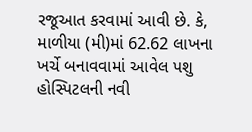રજૂઆત કરવામાં આવી છે. કે, માળીયા (મી)માં 62.62 લાખના ખર્ચે બનાવવામાં આવેલ પશુ હોસ્પિટલની નવી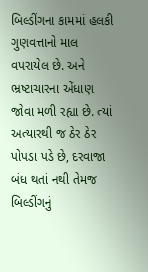બિલ્ડીંગના કામમાં હલકી ગુણવત્તાનો માલ વપરાયેલ છે. અને ભ્રષ્ટાચારના એંધાણ જોવા મળી રહ્યા છે. ત્યાં અત્યારથી જ ઠેર ઠેર પોપડા પડે છે, દરવાજા બંધ થતાં નથી તેમજ બિલ્ડીંગનું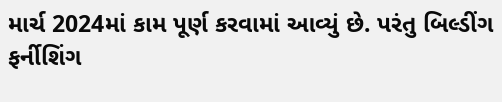માર્ચ 2024માં કામ પૂર્ણ કરવામાં આવ્યું છે. પરંતુ બિલ્ડીંગ ફર્નીશિંગ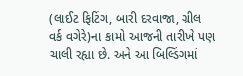(લાઈટ ફિટિંગ, બારી દરવાજા, ગ્રીલ વર્ક વગેરે)ના કામો આજની તારીખે પણ ચાલી રહ્યા છે. અને આ બિલ્ડિંગમાં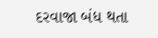દરવાજા બંધ થતા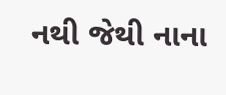નથી જેથી નાના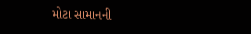મોટા સામાનની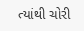ત્યાંથી ચોરી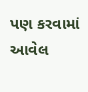પણ કરવામાં આવેલ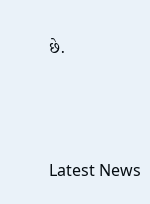છે.






Latest News